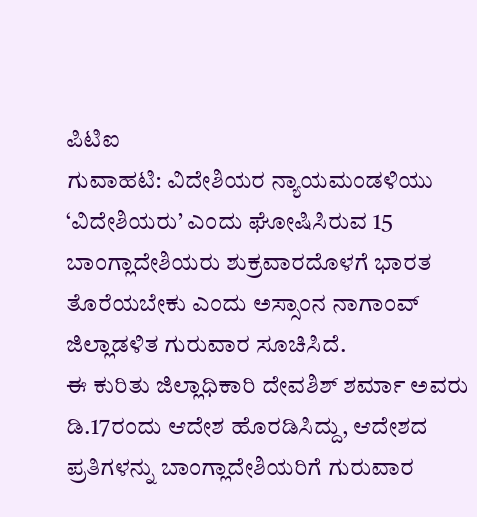ಪಿಟಿಐ
ಗುವಾಹಟಿ: ವಿದೇಶಿಯರ ನ್ಯಾಯಮಂಡಳಿಯು ‘ವಿದೇಶಿಯರು’ ಎಂದು ಘೋಷಿಸಿರುವ 15 ಬಾಂಗ್ಲಾದೇಶಿಯರು ಶುಕ್ರವಾರದೊಳಗೆ ಭಾರತ ತೊರೆಯಬೇಕು ಎಂದು ಅಸ್ಸಾಂನ ನಾಗಾಂವ್ ಜಿಲ್ಲಾಡಳಿತ ಗುರುವಾರ ಸೂಚಿಸಿದೆ.
ಈ ಕುರಿತು ಜಿಲ್ಲಾಧಿಕಾರಿ ದೇವಶಿಶ್ ಶರ್ಮಾ ಅವರು ಡಿ.17ರಂದು ಆದೇಶ ಹೊರಡಿಸಿದ್ದು, ಆದೇಶದ ಪ್ರತಿಗಳನ್ನು ಬಾಂಗ್ಲಾದೇಶಿಯರಿಗೆ ಗುರುವಾರ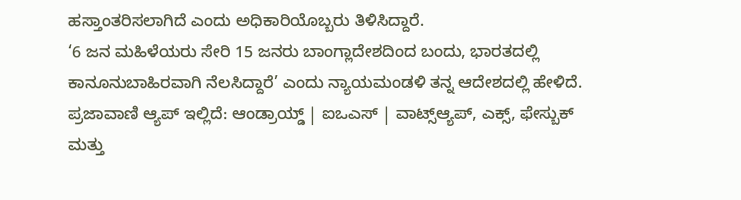ಹಸ್ತಾಂತರಿಸಲಾಗಿದೆ ಎಂದು ಅಧಿಕಾರಿಯೊಬ್ಬರು ತಿಳಿಸಿದ್ದಾರೆ.
‘6 ಜನ ಮಹಿಳೆಯರು ಸೇರಿ 15 ಜನರು ಬಾಂಗ್ಲಾದೇಶದಿಂದ ಬಂದು, ಭಾರತದಲ್ಲಿ ಕಾನೂನುಬಾಹಿರವಾಗಿ ನೆಲಸಿದ್ದಾರೆ’ ಎಂದು ನ್ಯಾಯಮಂಡಳಿ ತನ್ನ ಆದೇಶದಲ್ಲಿ ಹೇಳಿದೆ.
ಪ್ರಜಾವಾಣಿ ಆ್ಯಪ್ ಇಲ್ಲಿದೆ: ಆಂಡ್ರಾಯ್ಡ್ | ಐಒಎಸ್ | ವಾಟ್ಸ್ಆ್ಯಪ್, ಎಕ್ಸ್, ಫೇಸ್ಬುಕ್ ಮತ್ತು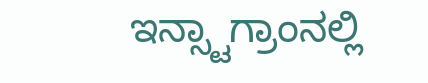ಇನ್ಸ್ಟಾಗ್ರಾಂನಲ್ಲಿ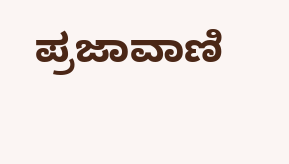ಪ್ರಜಾವಾಣಿ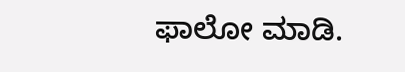ಫಾಲೋ ಮಾಡಿ.